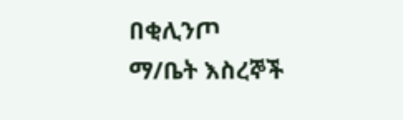በቂሊንጦ ማ/ቤት እስረኞች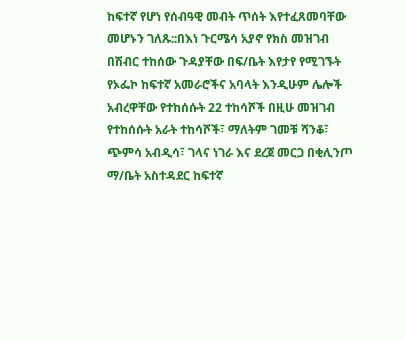ከፍተኛ የሆነ የሰብዓዊ መብት ጥሰት እየተፈጸመባቸው መሆኑን ገለጹ::በእነ ጉርሜሳ አያኖ የክስ መዝገብ በሽብር ተከሰው ጉዳያቸው በፍ/ቤት እየታየ የሚገኙት የኦፌኮ ከፍተኛ አመራሮችና አባላት እንዲሁም ሌሎች አብረዋቸው የተከሰሱት 22 ተከሳሾች በዚሁ መዝገብ የተከሰሱት አራት ተከሳሾች፣ ማለትም ገመቹ ሻንቆ፣ ጭምሳ አብዲሳ፣ ገላና ነገራ እና ደረጀ መርጋ በቂሊንጦ ማ/ቤት አስተዳደር ከፍተኛ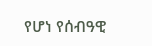የሆነ የሰብዓዊ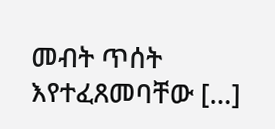መብት ጥሰት እየተፈጸመባቸው […]